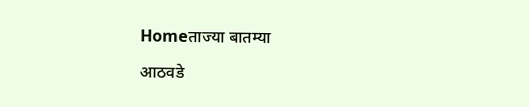Homeताज्या बातम्या

आठवडे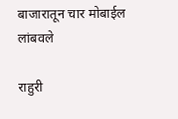बाजारातून चार मोबाईल लांबवले

राहुरी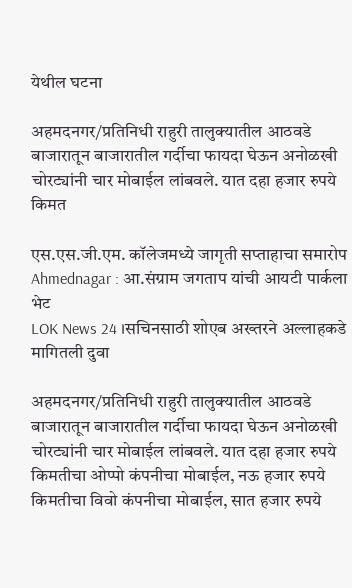येथील घटना

अहमदनगर/प्रतिनिधी राहुरी तालुक्यातील आठवडे बाजारातून बाजारातील गर्दीचा फायदा घेऊन अनोळखी चोरट्यांनी चार मोबाईल लांबवले. यात दहा हजार रुपये किमत

एस.एस.जी.एम. कॉलेजमध्ये जागृती सप्ताहाचा समारोप
Ahmednagar : आ.संग्राम जगताप यांची आयटी पार्कला भेट
LOK News 24 ।सचिनसाठी शोएब अख्तरने अल्लाहकडे मागितली दुवा

अहमदनगर/प्रतिनिधी राहुरी तालुक्यातील आठवडे बाजारातून बाजारातील गर्दीचा फायदा घेऊन अनोळखी चोरट्यांनी चार मोबाईल लांबवले. यात दहा हजार रुपये किमतीचा ओप्पो कंपनीचा मोबाईल, नऊ हजार रुपये किमतीचा विवो कंपनीचा मोबाईल, सात हजार रुपये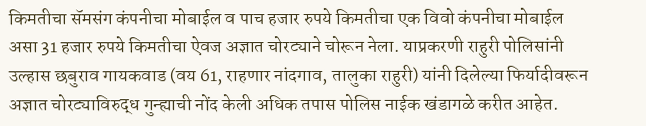किमतीचा सॅमसंग कंपनीचा मोबाईल व पाच हजार रुपये किमतीचा एक विवो कंपनीचा मोबाईल असा 31 हजार रुपये किमतीचा ऐवज अज्ञात चोरट्याने चोरून नेला. याप्रकरणी राहुरी पोलिसांनी उल्हास छबुराव गायकवाड (वय 61, राहणार नांदगाव, तालुका राहुरी) यांनी दिलेल्या फिर्यादीवरून अज्ञात चोरट्याविरुद्ध गुन्ह्याची नोंद केली अधिक तपास पोलिस नाईक खंडागळे करीत आहेत.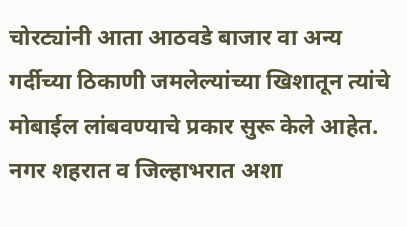चोरट्यांनी आता आठवडे बाजार वा अन्य गर्दीच्या ठिकाणी जमलेल्यांच्या खिशातून त्यांचे मोबाईल लांबवण्याचे प्रकार सुरू केले आहेत. नगर शहरात व जिल्हाभरात अशा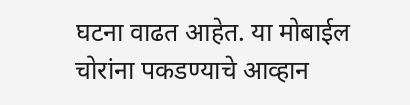घटना वाढत आहेत. या मोबाईल चोरांना पकडण्याचे आव्हान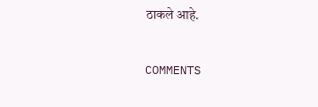ठाकले आहे.

COMMENTS